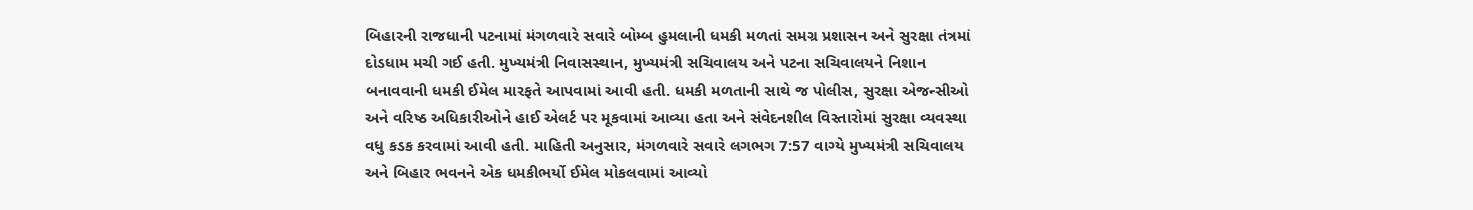બિહારની રાજધાની પટનામાં મંગળવારે સવારે બોમ્બ હુમલાની ધમકી મળતાં સમગ્ર પ્રશાસન અને સુરક્ષા તંત્રમાં દોડધામ મચી ગઈ હતી. મુખ્યમંત્રી નિવાસસ્થાન, મુખ્યમંત્રી સચિવાલય અને પટના સચિવાલયને નિશાન બનાવવાની ધમકી ઈમેલ મારફતે આપવામાં આવી હતી. ધમકી મળતાની સાથે જ પોલીસ, સુરક્ષા એજન્સીઓ અને વરિષ્ઠ અધિકારીઓને હાઈ એલર્ટ પર મૂકવામાં આવ્યા હતા અને સંવેદનશીલ વિસ્તારોમાં સુરક્ષા વ્યવસ્થા વધુ કડક કરવામાં આવી હતી. માહિતી અનુસાર, મંગળવારે સવારે લગભગ 7:57 વાગ્યે મુખ્યમંત્રી સચિવાલય અને બિહાર ભવનને એક ધમકીભર્યો ઈમેલ મોકલવામાં આવ્યો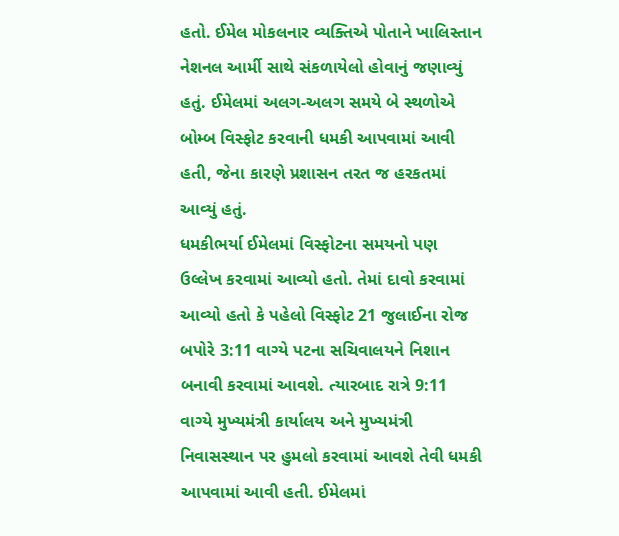હતો. ઈમેલ મોકલનાર વ્યક્તિએ પોતાને ખાલિસ્તાન નેશનલ આર્મી સાથે સંકળાયેલો હોવાનું જણાવ્યું હતું. ઈમેલમાં અલગ-અલગ સમયે બે સ્થળોએ બોમ્બ વિસ્ફોટ કરવાની ધમકી આપવામાં આવી હતી, જેના કારણે પ્રશાસન તરત જ હરકતમાં આવ્યું હતું.
ધમકીભર્યા ઈમેલમાં વિસ્ફોટના સમયનો પણ ઉલ્લેખ કરવામાં આવ્યો હતો. તેમાં દાવો કરવામાં આવ્યો હતો કે પહેલો વિસ્ફોટ 21 જુલાઈના રોજ બપોરે 3:11 વાગ્યે પટના સચિવાલયને નિશાન બનાવી કરવામાં આવશે. ત્યારબાદ રાત્રે 9:11 વાગ્યે મુખ્યમંત્રી કાર્યાલય અને મુખ્યમંત્રી નિવાસસ્થાન પર હુમલો કરવામાં આવશે તેવી ધમકી આપવામાં આવી હતી. ઈમેલમાં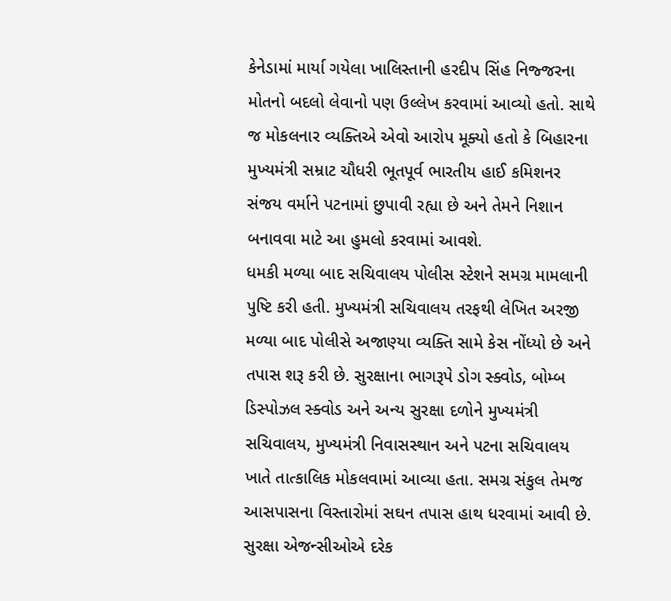કેનેડામાં માર્યા ગયેલા ખાલિસ્તાની હરદીપ સિંહ નિજ્જરના મોતનો બદલો લેવાનો પણ ઉલ્લેખ કરવામાં આવ્યો હતો. સાથે જ મોકલનાર વ્યક્તિએ એવો આરોપ મૂક્યો હતો કે બિહારના મુખ્યમંત્રી સમ્રાટ ચૌધરી ભૂતપૂર્વ ભારતીય હાઈ કમિશનર સંજય વર્માને પટનામાં છુપાવી રહ્યા છે અને તેમને નિશાન બનાવવા માટે આ હુમલો કરવામાં આવશે.
ધમકી મળ્યા બાદ સચિવાલય પોલીસ સ્ટેશને સમગ્ર મામલાની પુષ્ટિ કરી હતી. મુખ્યમંત્રી સચિવાલય તરફથી લેખિત અરજી મળ્યા બાદ પોલીસે અજાણ્યા વ્યક્તિ સામે કેસ નોંધ્યો છે અને તપાસ શરૂ કરી છે. સુરક્ષાના ભાગરૂપે ડોગ સ્ક્વોડ, બોમ્બ ડિસ્પોઝલ સ્ક્વોડ અને અન્ય સુરક્ષા દળોને મુખ્યમંત્રી સચિવાલય, મુખ્યમંત્રી નિવાસસ્થાન અને પટના સચિવાલય ખાતે તાત્કાલિક મોકલવામાં આવ્યા હતા. સમગ્ર સંકુલ તેમજ આસપાસના વિસ્તારોમાં સઘન તપાસ હાથ ધરવામાં આવી છે. સુરક્ષા એજન્સીઓએ દરેક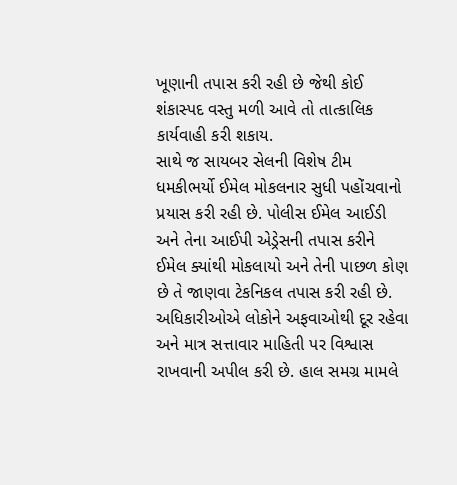ખૂણાની તપાસ કરી રહી છે જેથી કોઈ શંકાસ્પદ વસ્તુ મળી આવે તો તાત્કાલિક કાર્યવાહી કરી શકાય.
સાથે જ સાયબર સેલની વિશેષ ટીમ ધમકીભર્યો ઈમેલ મોકલનાર સુધી પહોંચવાનો પ્રયાસ કરી રહી છે. પોલીસ ઈમેલ આઈડી અને તેના આઈપી એડ્રેસની તપાસ કરીને ઈમેલ ક્યાંથી મોકલાયો અને તેની પાછળ કોણ છે તે જાણવા ટેકનિકલ તપાસ કરી રહી છે. અધિકારીઓએ લોકોને અફવાઓથી દૂર રહેવા અને માત્ર સત્તાવાર માહિતી પર વિશ્વાસ રાખવાની અપીલ કરી છે. હાલ સમગ્ર મામલે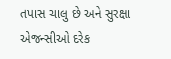તપાસ ચાલુ છે અને સુરક્ષા એજન્સીઓ દરેક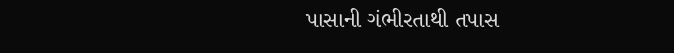પાસાની ગંભીરતાથી તપાસ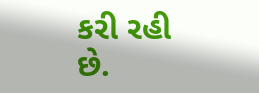કરી રહી છે.